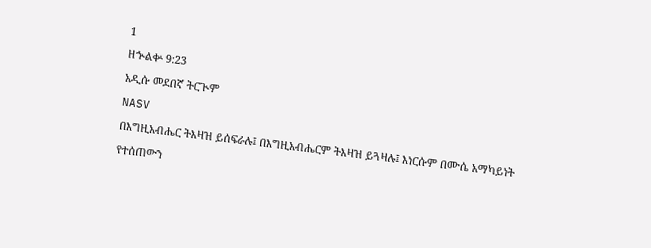1
ዘኍልቍ 9:23
አዲሱ መደበኛ ትርጒም
NASV
በእግዚአብሔር ትእዛዝ ይሰፍራሉ፤ በእግዚአብሔርም ትእዛዝ ይጓዛሉ፤ እነርሱም በሙሴ አማካይነት የተሰጠውን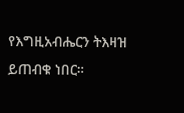የእግዚአብሔርን ትእዛዝ ይጠብቁ ነበር።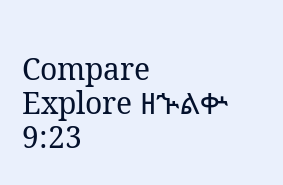Compare
Explore ዘኍልቍ 9:23